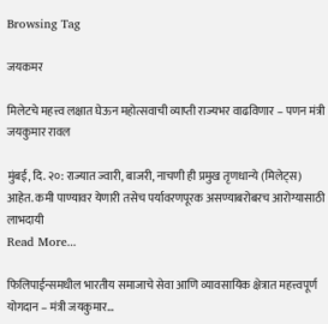Browsing Tag

जयकमर

मिलेटचे महत्त्व लक्षात घेऊन महोत्सवाची व्याप्ती राज्यभर वाढविणार – पणन मंत्री जयकुमार रावल

मुंबई, दि. २०: राज्यात ज्वारी, बाजरी, नाचणी ही प्रमुख तृणधान्ये (मिलेट्स) आहेत. कमी पाण्यावर येणारी तसेच पर्यावरणपूरक असण्याबरोबरच आरोग्यासाठी लाभदायी
Read More...

फिलिपाईन्समधील भारतीय समाजाचे सेवा आणि व्यावसायिक क्षेत्रात महत्त्वपूर्ण योगदान – मंत्री जयकुमार…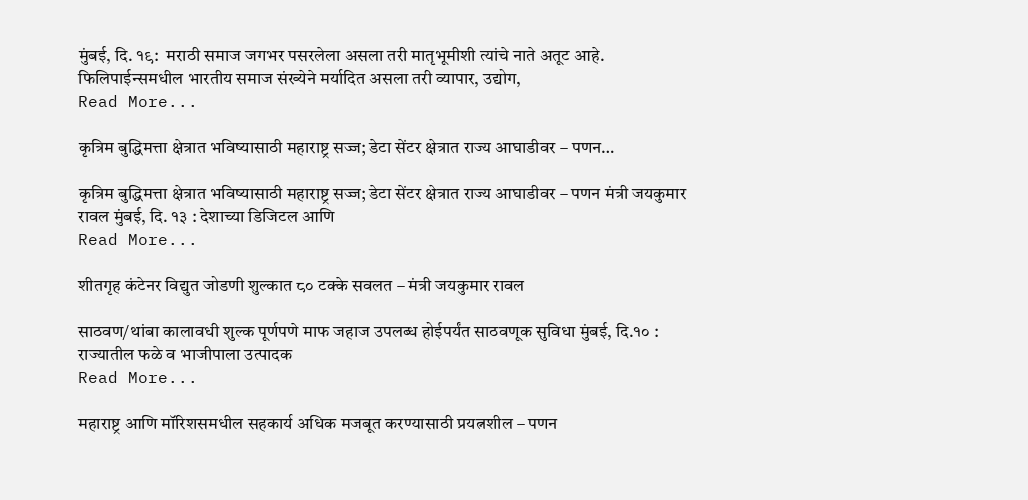मुंबई, दि. १९:  मराठी समाज जगभर पसरलेला असला तरी मातृभूमीशी त्यांचे नाते अतूट आहे. फिलिपाईन्समधील भारतीय समाज संख्येने मर्यादित असला तरी व्यापार, उद्योग,
Read More...

कृत्रिम बुद्धिमत्ता क्षेत्रात भविष्यासाठी महाराष्ट्र सज्ज; डेटा सेंटर क्षेत्रात राज्य आघाडीवर – पणन…

कृत्रिम बुद्धिमत्ता क्षेत्रात भविष्यासाठी महाराष्ट्र सज्ज; डेटा सेंटर क्षेत्रात राज्य आघाडीवर – पणन मंत्री जयकुमार रावल मुंबई, दि. १३ : देशाच्या डिजिटल आणि
Read More...

शीतगृह कंटेनर विद्युत जोडणी शुल्कात ८० टक्के सवलत – मंत्री जयकुमार रावल

साठवण/थांबा कालावधी शुल्क पूर्णपणे माफ जहाज उपलब्ध होईपर्यंत साठवणूक सुविधा मुंबई, दि.१० : राज्यातील फळे व भाजीपाला उत्पादक
Read More...

महाराष्ट्र आणि मॉरिशसमधील सहकार्य अधिक मजबूत करण्यासाठी प्रयत्नशील – पणन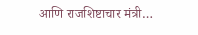आणि राजशिष्टाचार मंत्री…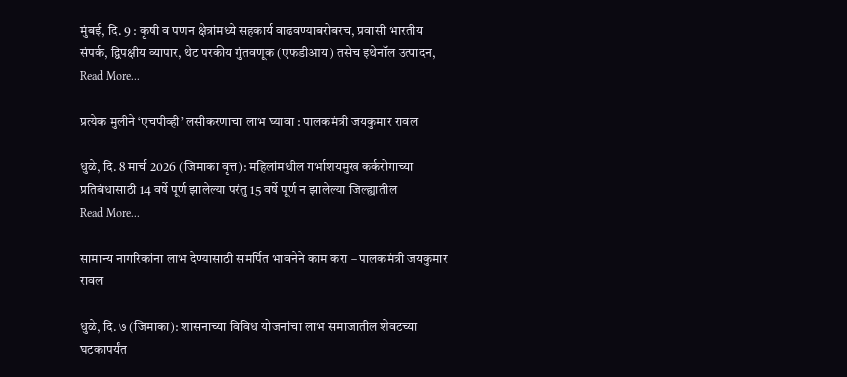मुंबई, दि. 9 : कृषी व पणन क्षेत्रांमध्ये सहकार्य वाढवण्याबरोबरच, प्रवासी भारतीय संपर्क, द्विपक्षीय व्यापार, थेट परकीय गुंतवणूक (एफडीआय) तसेच इथेनॉल उत्पादन,
Read More...

प्रत्येक मुलीने ‘एचपीव्ही’ लसीकरणाचा लाभ घ्यावा : पालकमंत्री जयकुमार रावल

धुळे, दि. 8 मार्च 2026 (जिमाका वृत्त): महिलांमधील गर्भाशयमुख कर्करोगाच्या प्रतिबंधासाठी 14 वर्षे पूर्ण झालेल्या परंतु 15 वर्षे पूर्ण न झालेल्या जिल्ह्यातील
Read More...

सामान्य नागरिकांना लाभ देण्यासाठी समर्पित भावनेने काम करा – पालकमंत्री जयकुमार रावल

धुळे, दि. ७ (जिमाका): शासनाच्या विविध योजनांचा लाभ समाजातील शेवटच्या घटकापर्यंत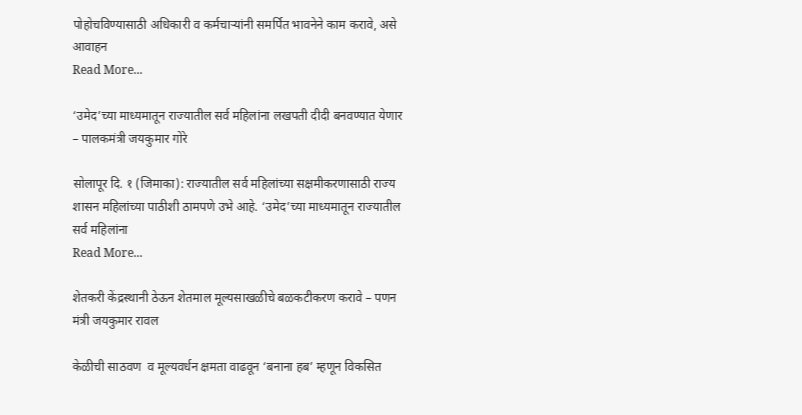पोहोचविण्यासाठी अधिकारी व कर्मचाऱ्यांनी समर्पित भावनेने काम करावे, असे आवाहन
Read More...

‘उमेद’च्या माध्यमातून राज्यातील सर्व महिलांना लखपती दीदी बनवण्यात येणार – पालकमंत्री जयकुमार गोरे

सोलापूर दि. १ (जिमाका): राज्यातील सर्व महिलांच्या सक्षमीकरणासाठी राज्य शासन महिलांच्या पाठीशी ठामपणे उभे आहे. ‘उमेद’च्या माध्यमातून राज्यातील सर्व महिलांना
Read More...

शेतकरी केंद्रस्थानी ठेऊन शेतमाल मूल्यसाखळीचे बळकटीकरण करावे – पणन मंत्री जयकुमार रावल

केळीची साठवण  व मूल्यवर्धन क्षमता वाढवून ‘बनाना हब’ म्हणून विकसित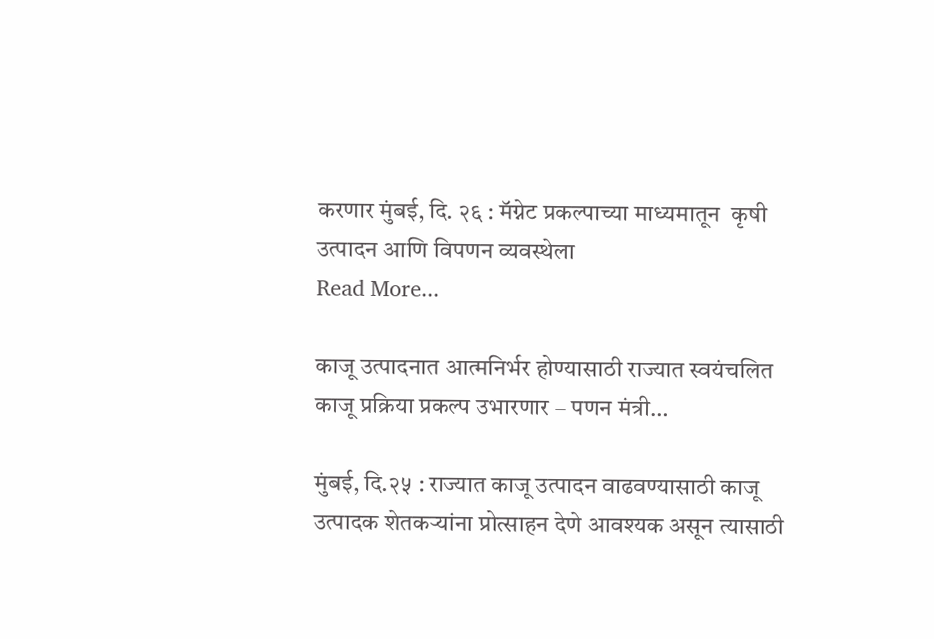करणार मुंबई, दि. २६ : मॅग्नेट प्रकल्पाच्या माध्यमातून  कृषी उत्पादन आणि विपणन व्यवस्थेला
Read More...

काजू उत्पादनात आत्मनिर्भर होण्यासाठी राज्यात स्वयंचलित काजू प्रक्रिया प्रकल्प उभारणार – पणन मंत्री…

मुंबई, दि.२५ : राज्यात काजू उत्पादन वाढवण्यासाठी काजू उत्पादक शेतकऱ्यांना प्रोत्साहन देणे आवश्यक असून त्यासाठी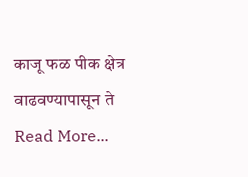काजू फळ पीक क्षेत्र वाढवण्यापासून ते
Read More...